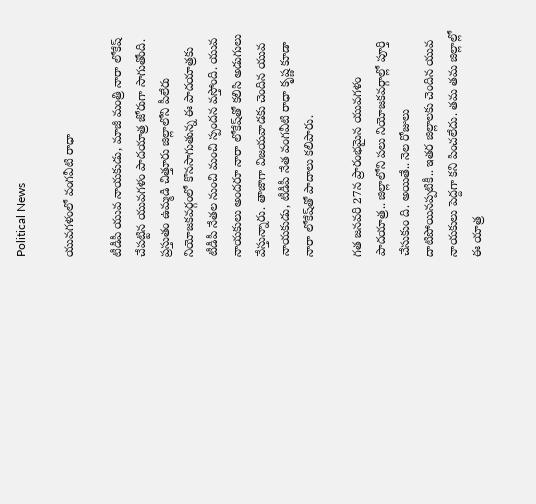Political News

యువ‌గ‌ళంలో వంగ‌వీటి రాధా

టీడీపీ యువ నాయ‌కుడు, మాజీ మంత్రి నారా లోకేష్ చేప‌ట్టిన యువ‌గ‌ళం పాద‌యాత్ర జోరుగా సాగుతోంది. ప్ర‌స్తుతం ఉమ్మ‌డి చిత్తూరు జిల్లాలోని పీలేరు నియోజ‌క‌వ‌ర్గంలో కొన‌సాగుతున్న ఈ పాద‌యాత్ర‌కు టీడీపీ నేత‌ల నుంచి మంచి స్పంద‌న వ‌స్తోంది. యువ నాయ‌కులు అంద‌రూ నారా లోకేష్‌తో క‌లిసి అడుగులు వేస్తున్నారు. తాజాగా విజ‌య‌వాడ‌కు చెందిన యువ నాయ‌కుడు, టీడీపీ నేత వంగ‌వీటి రాధా కృష్ణ కూడా నారా లోకేష్‌తో పాదాలు క‌లిపారు.

గ‌త జ‌న‌వ‌రి 27న ప్రారంభ‌మైన యువ‌గ‌ళం పాద‌యాత్ర‌.. జిల్లాలోని ప‌లు నియోజ‌క‌వ‌ర్గాల్లో పూర్తి చేసుకుం ది. అయితే.. నెల రోజులు దాటిపోయినప్ప‌టికీ.. ఇత‌ర జిల్లాల‌కు చెందిన యువ నాయ‌కులు పెద్ద‌గా క‌ని పించ‌లేదు. త‌మ త‌మ జిల్లాల్లో ఈ యాత్ర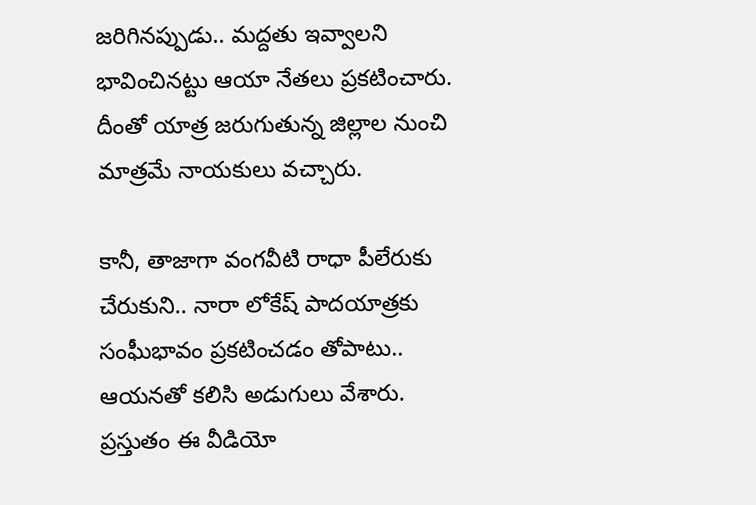జ‌రిగిన‌ప్పుడు.. మ‌ద్ద‌తు ఇవ్వాల‌ని భావించిన‌ట్టు ఆయా నేత‌లు ప్ర‌క‌టించారు. దీంతో యాత్ర జ‌రుగుతున్న జిల్లాల నుంచి మాత్ర‌మే నాయ‌కులు వ‌చ్చారు.

కానీ, తాజాగా వంగ‌వీటి రాధా పీలేరుకు చేరుకుని.. నారా లోకేష్ పాద‌యాత్ర‌కు సంఘీభావం ప్ర‌క‌టించ‌డం తోపాటు.. ఆయ‌న‌తో క‌లిసి అడుగులు వేశారు. ప్ర‌స్తుతం ఈ వీడియో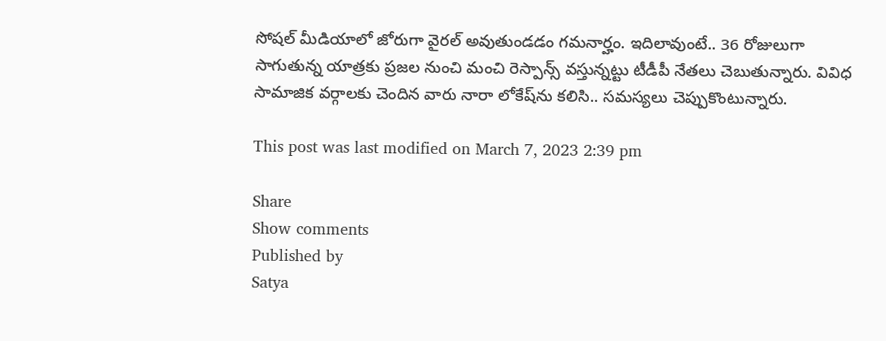సోష‌ల్ మీడియాలో జోరుగా వైర‌ల్ అవుతుండ‌డం గ‌మ‌నార్హం. ఇదిలావుంటే.. 36 రోజులుగా సాగుతున్న యాత్ర‌కు ప్ర‌జ‌ల నుంచి మంచి రెస్పాన్స్ వ‌స్తున్న‌ట్టు టీడీపీ నేత‌లు చెబుతున్నారు. వివిధ సామాజిక వ‌ర్గాల‌కు చెందిన వారు నారా లోకేష్‌ను క‌లిసి.. స‌మ‌స్య‌లు చెప్పుకొంటున్నారు.

This post was last modified on March 7, 2023 2:39 pm

Share
Show comments
Published by
Satya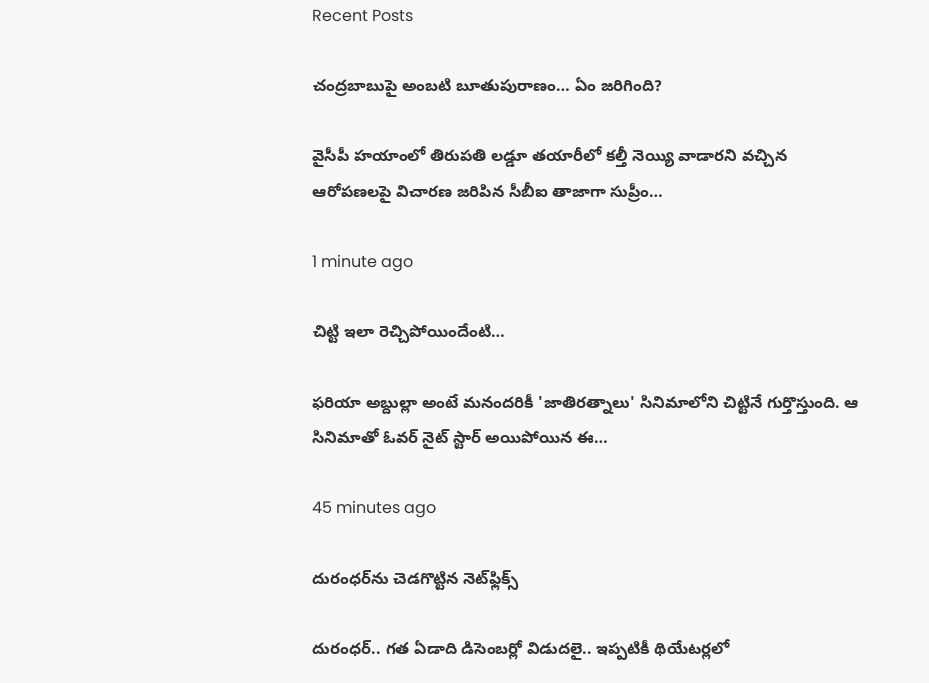Recent Posts

చంద్రబాబుపై అంబటి బూతుపురాణం… ఏం జరిగింది?

వైసీపీ హయాంలో తిరుపతి లడ్డూ తయారీలో కల్తీ నెయ్యి వాడారని వచ్చిన ఆరోపణలపై విచారణ జరిపిన సీబీఐ తాజాగా సుప్రీం…

1 minute ago

చిట్టి ఇలా రెచ్చిపోయిందేంటి…

ఫరియా అబ్దుల్లా అంటే మనందరికీ 'జాతిరత్నాలు' సినిమాలోని చిట్టినే గుర్తొస్తుంది. ఆ సినిమాతో ఓవర్ నైట్ స్టార్ అయిపోయిన ఈ…

45 minutes ago

దురంధర్‌ను చెడగొట్టిన నెట్‌ఫ్లిక్స్

దురంధర్.. గత ఏడాది డిసెంబర్లో విడుదలై.. ఇప్పటికీ థియేటర్లలో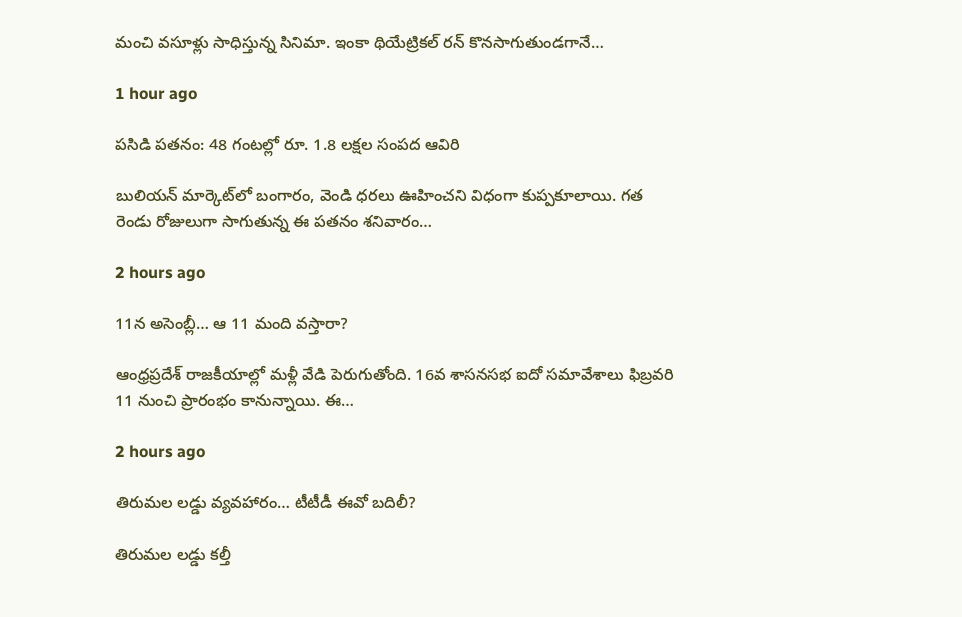మంచి వసూళ్లు సాధిస్తున్న సినిమా. ఇంకా థియేట్రికల్ రన్ కొనసాగుతుండగానే…

1 hour ago

పసిడి పతనం: 48 గంటల్లో రూ. 1.8 లక్షల సంపద ఆవిరి

బులియన్ మార్కెట్‌లో బంగారం, వెండి ధరలు ఊహించని విధంగా కుప్పకూలాయి. గత రెండు రోజులుగా సాగుతున్న ఈ పతనం శనివారం…

2 hours ago

11న అసెంబ్లీ… ఆ 11 మంది వస్తారా?

ఆంధ్రప్రదేశ్ రాజకీయాల్లో మళ్లీ వేడి పెరుగుతోంది. 16వ శాసనసభ ఐదో సమావేశాలు ఫిబ్రవరి 11 నుంచి ప్రారంభం కానున్నాయి. ఈ…

2 hours ago

తిరుమల లడ్డు వ్యవహారం… టీటీడీ ఈవో బదిలీ?

తిరుమల లడ్డు కల్తీ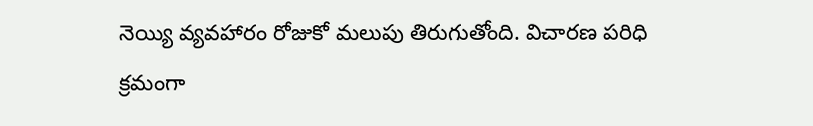నెయ్యి వ్యవహారం రోజుకో మలుపు తిరుగుతోంది. విచారణ పరిధి క్రమంగా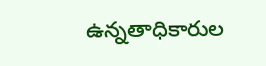ఉన్నతాధికారుల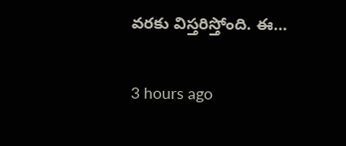వరకు విస్తరిస్తోంది. ఈ…

3 hours ago